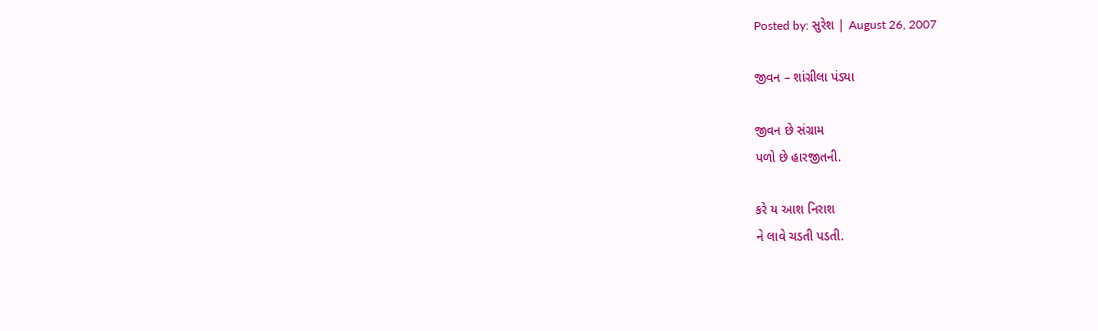Posted by: સુરેશ | August 26, 2007

જીવન – શાંગ્રીલા પંડ્યા

જીવન છે સંગ્રામ
પળો છે હારજીતની.

કરે ય આશ નિરાશ
ને લાવે ચડતી પડતી.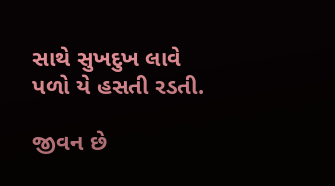સાથે સુખદુખ લાવે
પળો યે હસતી રડતી.

જીવન છે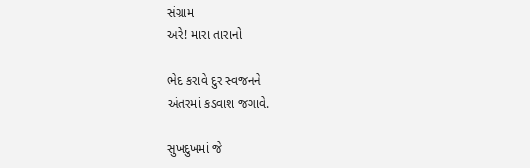સંગ્રામ
અરે! મારા તારાનો

ભેદ કરાવે દુર સ્વજનને
અંતરમાં કડવાશ જગાવે.

સુખદુખમાં જે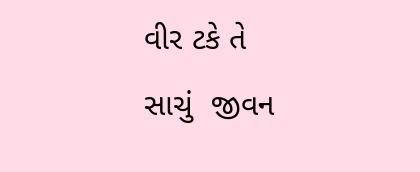વીર ટકે તે
સાચું  જીવન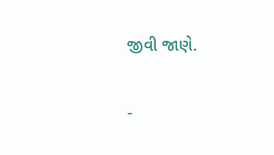જીવી જાણે.

-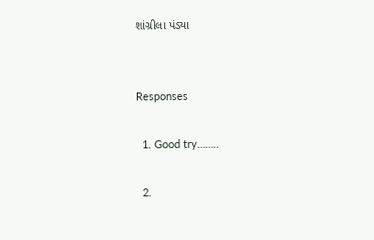શાંગ્રીલા પંડ્યા


Responses

  1. Good try……..

  2.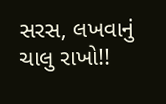સરસ, લખવાનું ચાલુ રાખો!!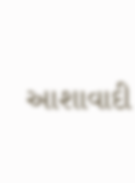આશાવાદી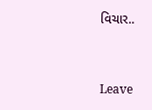વિચાર..


Leave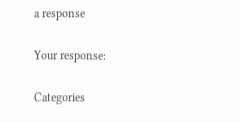a response

Your response:

Categories